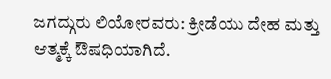ಜಗದ್ಗುರು ಲಿಯೋರವರು: ಕ್ರೀಡೆಯು ದೇಹ ಮತ್ತು ಆತ್ಮಕ್ಕೆ ಔಷಧಿಯಾಗಿದೆ.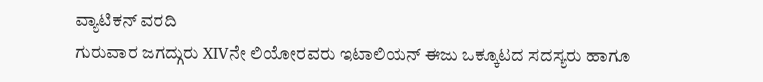ವ್ಯಾಟಿಕನ್ ವರದಿ
ಗುರುವಾರ ಜಗದ್ಗುರು XIVನೇ ಲಿಯೋರವರು ಇಟಾಲಿಯನ್ ಈಜು ಒಕ್ಕೂಟದ ಸದಸ್ಯರು ಹಾಗೂ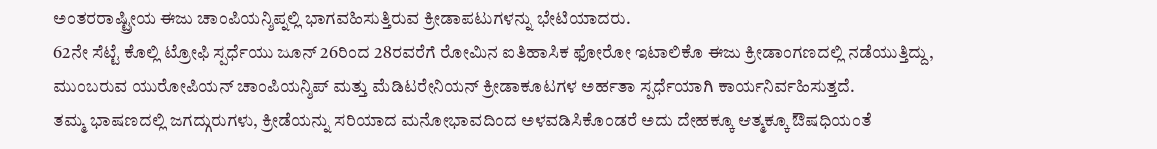ಅಂತರರಾಷ್ಟ್ರೀಯ ಈಜು ಚಾಂಪಿಯನ್ಶಿಪ್ನಲ್ಲಿ ಭಾಗವಹಿಸುತ್ತಿರುವ ಕ್ರೀಡಾಪಟುಗಳನ್ನು ಭೇಟಿಯಾದರು.
62ನೇ ಸೆಟ್ಟೆ ಕೊಲ್ಲಿ ಟ್ರೋಫಿ ಸ್ಪರ್ಧೆಯು ಜೂನ್ 26ರಿಂದ 28ರವರೆಗೆ ರೋಮಿನ ಐತಿಹಾಸಿಕ ಫೋರೋ ಇಟಾಲಿಕೊ ಈಜು ಕ್ರೀಡಾಂಗಣದಲ್ಲಿ ನಡೆಯುತ್ತಿದ್ದು, ಮುಂಬರುವ ಯುರೋಪಿಯನ್ ಚಾಂಪಿಯನ್ಶಿಪ್ ಮತ್ತು ಮೆಡಿಟರೇನಿಯನ್ ಕ್ರೀಡಾಕೂಟಗಳ ಅರ್ಹತಾ ಸ್ಪರ್ಧೆಯಾಗಿ ಕಾರ್ಯನಿರ್ವಹಿಸುತ್ತದೆ.
ತಮ್ಮ ಭಾಷಣದಲ್ಲಿ ಜಗದ್ಗುರುಗಳು, ಕ್ರೀಡೆಯನ್ನು ಸರಿಯಾದ ಮನೋಭಾವದಿಂದ ಅಳವಡಿಸಿಕೊಂಡರೆ ಅದು ದೇಹಕ್ಕೂ ಆತ್ಮಕ್ಕೂ ಔಷಧಿಯಂತೆ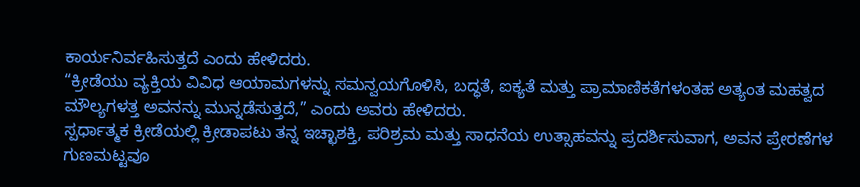ಕಾರ್ಯನಿರ್ವಹಿಸುತ್ತದೆ ಎಂದು ಹೇಳಿದರು.
“ಕ್ರೀಡೆಯು ವ್ಯಕ್ತಿಯ ವಿವಿಧ ಆಯಾಮಗಳನ್ನು ಸಮನ್ವಯಗೊಳಿಸಿ, ಬದ್ಧತೆ, ಐಕ್ಯತೆ ಮತ್ತು ಪ್ರಾಮಾಣಿಕತೆಗಳಂತಹ ಅತ್ಯಂತ ಮಹತ್ವದ ಮೌಲ್ಯಗಳತ್ತ ಅವನನ್ನು ಮುನ್ನಡೆಸುತ್ತದೆ,” ಎಂದು ಅವರು ಹೇಳಿದರು.
ಸ್ಪರ್ಧಾತ್ಮಕ ಕ್ರೀಡೆಯಲ್ಲಿ ಕ್ರೀಡಾಪಟು ತನ್ನ ಇಚ್ಛಾಶಕ್ತಿ, ಪರಿಶ್ರಮ ಮತ್ತು ಸಾಧನೆಯ ಉತ್ಸಾಹವನ್ನು ಪ್ರದರ್ಶಿಸುವಾಗ, ಅವನ ಪ್ರೇರಣೆಗಳ ಗುಣಮಟ್ಟವೂ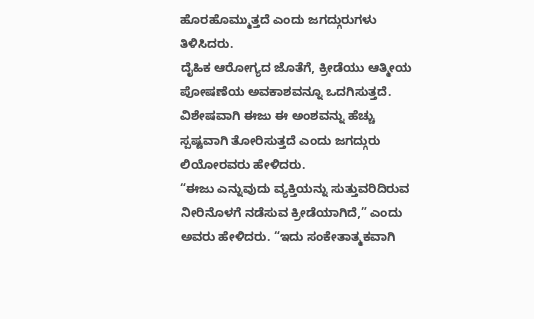ಹೊರಹೊಮ್ಮುತ್ತದೆ ಎಂದು ಜಗದ್ಗುರುಗಳು ತಿಳಿಸಿದರು.
ದೈಹಿಕ ಆರೋಗ್ಯದ ಜೊತೆಗೆ, ಕ್ರೀಡೆಯು ಆತ್ಮೀಯ ಪೋಷಣೆಯ ಅವಕಾಶವನ್ನೂ ಒದಗಿಸುತ್ತದೆ. ವಿಶೇಷವಾಗಿ ಈಜು ಈ ಅಂಶವನ್ನು ಹೆಚ್ಚು ಸ್ಪಷ್ಟವಾಗಿ ತೋರಿಸುತ್ತದೆ ಎಂದು ಜಗದ್ಗುರು ಲಿಯೋರವರು ಹೇಳಿದರು.
“ಈಜು ಎನ್ನುವುದು ವ್ಯಕ್ತಿಯನ್ನು ಸುತ್ತುವರಿದಿರುವ ನೀರಿನೊಳಗೆ ನಡೆಸುವ ಕ್ರೀಡೆಯಾಗಿದೆ,” ಎಂದು ಅವರು ಹೇಳಿದರು. “ಇದು ಸಂಕೇತಾತ್ಮಕವಾಗಿ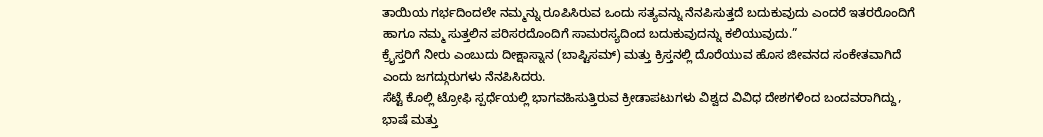ತಾಯಿಯ ಗರ್ಭದಿಂದಲೇ ನಮ್ಮನ್ನು ರೂಪಿಸಿರುವ ಒಂದು ಸತ್ಯವನ್ನು ನೆನಪಿಸುತ್ತದೆ ಬದುಕುವುದು ಎಂದರೆ ಇತರರೊಂದಿಗೆ ಹಾಗೂ ನಮ್ಮ ಸುತ್ತಲಿನ ಪರಿಸರದೊಂದಿಗೆ ಸಾಮರಸ್ಯದಿಂದ ಬದುಕುವುದನ್ನು ಕಲಿಯುವುದು.”
ಕ್ರೈಸ್ತರಿಗೆ ನೀರು ಎಂಬುದು ದೀಕ್ಷಾಸ್ನಾನ (ಬಾಪ್ಟಿಸಮ್) ಮತ್ತು ಕ್ರಿಸ್ತನಲ್ಲಿ ದೊರೆಯುವ ಹೊಸ ಜೀವನದ ಸಂಕೇತವಾಗಿದೆ ಎಂದು ಜಗದ್ಗುರುಗಳು ನೆನಪಿಸಿದರು.
ಸೆಟ್ಟೆ ಕೊಲ್ಲಿ ಟ್ರೋಫಿ ಸ್ಪರ್ಧೆಯಲ್ಲಿ ಭಾಗವಹಿಸುತ್ತಿರುವ ಕ್ರೀಡಾಪಟುಗಳು ವಿಶ್ವದ ವಿವಿಧ ದೇಶಗಳಿಂದ ಬಂದವರಾಗಿದ್ದು, ಭಾಷೆ ಮತ್ತು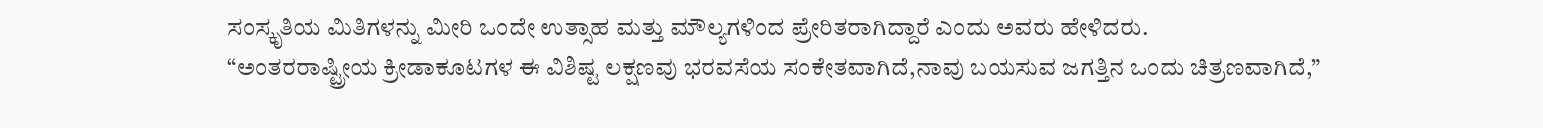ಸಂಸ್ಕೃತಿಯ ಮಿತಿಗಳನ್ನು ಮೀರಿ ಒಂದೇ ಉತ್ಸಾಹ ಮತ್ತು ಮೌಲ್ಯಗಳಿಂದ ಪ್ರೇರಿತರಾಗಿದ್ದಾರೆ ಎಂದು ಅವರು ಹೇಳಿದರು.
“ಅಂತರರಾಷ್ಟ್ರೀಯ ಕ್ರೀಡಾಕೂಟಗಳ ಈ ವಿಶಿಷ್ಟ ಲಕ್ಷಣವು ಭರವಸೆಯ ಸಂಕೇತವಾಗಿದೆ,ನಾವು ಬಯಸುವ ಜಗತ್ತಿನ ಒಂದು ಚಿತ್ರಣವಾಗಿದೆ,”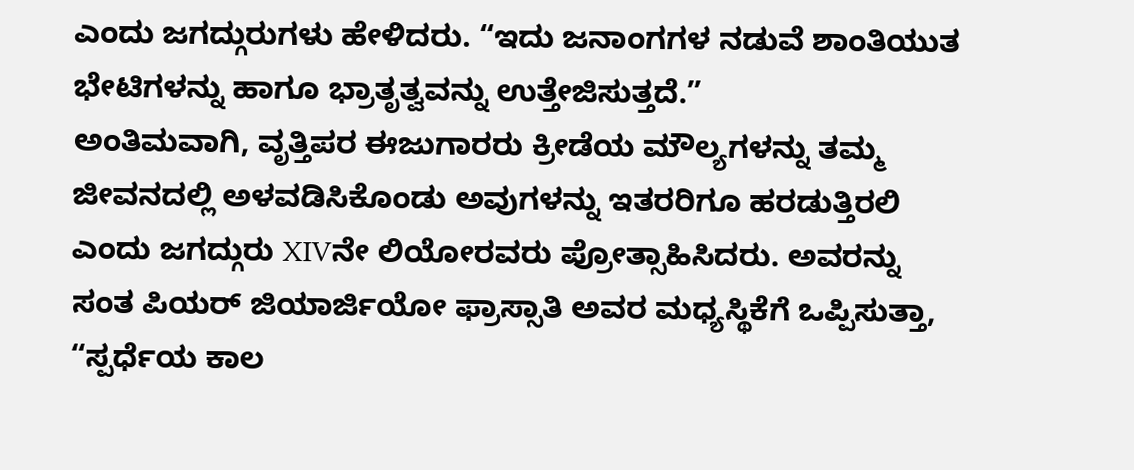ಎಂದು ಜಗದ್ಗುರುಗಳು ಹೇಳಿದರು. “ಇದು ಜನಾಂಗಗಳ ನಡುವೆ ಶಾಂತಿಯುತ ಭೇಟಿಗಳನ್ನು ಹಾಗೂ ಭ್ರಾತೃತ್ವವನ್ನು ಉತ್ತೇಜಿಸುತ್ತದೆ.”
ಅಂತಿಮವಾಗಿ, ವೃತ್ತಿಪರ ಈಜುಗಾರರು ಕ್ರೀಡೆಯ ಮೌಲ್ಯಗಳನ್ನು ತಮ್ಮ ಜೀವನದಲ್ಲಿ ಅಳವಡಿಸಿಕೊಂಡು ಅವುಗಳನ್ನು ಇತರರಿಗೂ ಹರಡುತ್ತಿರಲಿ ಎಂದು ಜಗದ್ಗುರು XIVನೇ ಲಿಯೋರವರು ಪ್ರೋತ್ಸಾಹಿಸಿದರು. ಅವರನ್ನು ಸಂತ ಪಿಯರ್ ಜಿಯಾರ್ಜಿಯೋ ಫ್ರಾಸ್ಸಾತಿ ಅವರ ಮಧ್ಯಸ್ಥಿಕೆಗೆ ಒಪ್ಪಿಸುತ್ತಾ, “ಸ್ಪರ್ಧೆಯ ಕಾಲ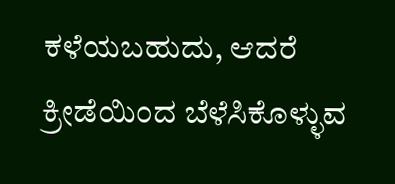ಕಳೆಯಬಹುದು, ಆದರೆ ಕ್ರೀಡೆಯಿಂದ ಬೆಳೆಸಿಕೊಳ್ಳುವ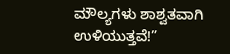ಮೌಲ್ಯಗಳು ಶಾಶ್ವತವಾಗಿ ಉಳಿಯುತ್ತವೆ!”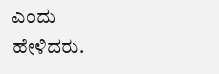ಎಂದು ಹೇಳಿದರು.